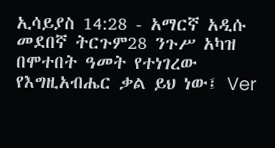ኢሳይያስ 14:28 - አማርኛ አዲሱ መደበኛ ትርጉም28 ንጉሥ አካዝ በሞተበት ዓመት የተነገረው የእግዚአብሔር ቃል ይህ ነው፤ Ver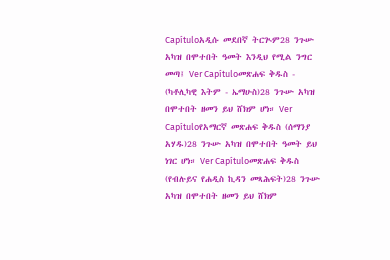Capítuloአዲሱ መደበኛ ትርጒም28 ንጉሡ አካዝ በሞተበት ዓመት እንዲህ የሚል ንግር መጣ፤ Ver Capítuloመጽሐፍ ቅዱስ - (ካቶሊካዊ እትም - ኤማሁስ)28 ንጉሡ አካዝ በሞተበት ዘመን ይህ ሸክም ሆነ። Ver Capítuloየአማርኛ መጽሐፍ ቅዱስ (ሰማንያ አሃዱ)28 ንጉሡ አካዝ በሞተበት ዓመት ይህ ነገር ሆነ። Ver Capítuloመጽሐፍ ቅዱስ (የብሉይና የሐዲስ ኪዳን መጻሕፍት)28 ንጉሡ አካዝ በሞተበት ዘመን ይህ ሸክም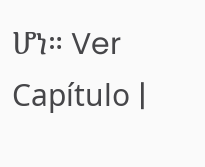ሆነ። Ver Capítulo |